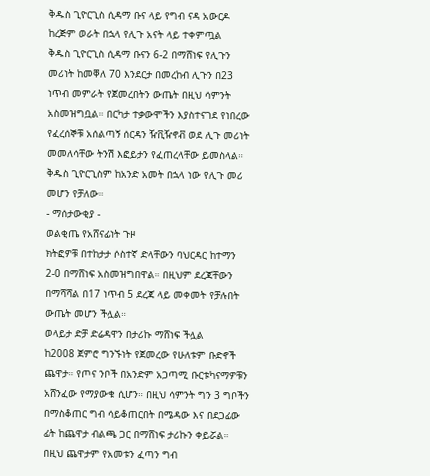ቅዱስ ጊዮርጊስ ሲዳማ ቡና ላይ የግብ ናዳ አውርዶ ከረጅም ወራት በኋላ የሊጉ አናት ላይ ተቀምጧል
ቅዱስ ጊዮርጊስ ሲዳማ ቡናን 6-2 በማሸነፍ የሊጉን መሪነት ከመቐለ 70 እንደርታ በመረከብ ሊጉን በ23 ነጥብ መምራት የጀመረበትን ውጤት በዚህ ሳምንት አስመዝግቧል። በርካታ ተቃውሞችን እያስተናገደ የነበረው የፈረሰኞቹ አሰልጣኝ ሰርዳን ዥቪዥኖቭ ወደ ሊጉ መሪነት መመለሳቸው ትንሽ እፎይታን የፈጠረላቸው ይመስላል። ቅዱስ ጊዮርጊስም ከአንድ አመት በኋላ ነው የሊጉ መሪ መሆን የቻለው።
- ማሰታውቂያ -
ወልቂጤ የአሸናፊነት ጉዞ
ክትፎዎቹ በተከታታ ሶስተኛ ድላቸውን ባህርዳር ከተማን 2-0 በማሸነፍ አስመዝግበዋል። በዚህም ደረጃቸውን በማሻሻል በ17 ነጥብ 5 ደረጃ ላይ መቀመት የቻሉበት ውጤት መሆን ችሏል።
ወላይታ ድቻ ድሬዳዋን በታሪኩ ማሸነፍ ችሏል
ከ2008 ጀምሮ ግንኙነት የጀመረው የሁለቱም ቡድኖች ጨዋታ። የጦና ንቦች በአንድም አጋጣሚ ቡርቱካናማዎቹን አሸንፈው የማያውቁ ሲሆን። በዚህ ሳምንት ግን 3 ግቦችን በማስቆጠር ግብ ሳይቆጠርበት በሜዳው እና በደጋፊው ፊት ከጨዋታ ብልጫ ጋር በማሸነፍ ታሪኩን ቀይሯል። በዚህ ጨዋታም የአመቱን ፈጣን ግብ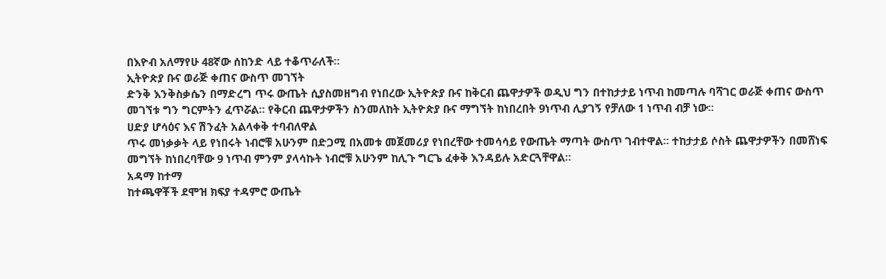በእዮብ አለማየሁ 48ኛው ሰከንድ ላይ ተቆጥራለች።
ኢትዮጵያ ቡና ወራጅ ቀጠና ውስጥ መገኘት
ድንቅ እንቅስቃሴን በማድረግ ጥሩ ውጤት ሲያስመዘግብ የነበረው ኢትዮጵያ ቡና ከቅርብ ጨዋታዎች ወዲህ ግን በተከታታይ ነጥብ ከመጣሉ ባሻገር ወራጅ ቀጠና ውስጥ መገኘቱ ግን ግርምትን ፈጥሯል። የቅርብ ጨዋታዎችን ስንመለከት ኢትዮጵያ ቡና ማግኘት ከነበረበት 9ነጥብ ሊያገኝ የቻለው 1 ነጥብ ብቻ ነው።
ሀድያ ሆሳዕና እና ሽንፈት አልላቀቅ ተባብለዋል
ጥሩ መነቃቃት ላይ የነበሩት ነብሮቹ አሁንም በድጋሚ በአመቱ መጀመሪያ የነበረቸው ተመሳሳይ የውጤት ማጣት ውስጥ ገብተዋል። ተከታታይ ሶስት ጨዋታዎችን በመሸነፍ መግኘት ከነበረባቸው 9 ነጥብ ምንም ያላሳኩት ነብሮቹ አሁንም ከሊጉ ግርጌ ፈቀቅ እንዳይሉ አድርጓቸዋል።
አዳማ ከተማ
ከተጫዋቾች ደሞዝ ክፍያ ተዳምሮ ውጤት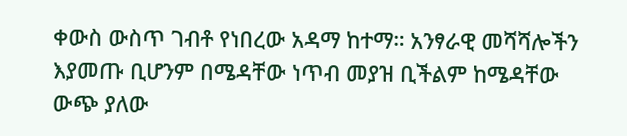ቀውስ ውስጥ ገብቶ የነበረው አዳማ ከተማ። አንፃራዊ መሻሻሎችን እያመጡ ቢሆንም በሜዳቸው ነጥብ መያዝ ቢችልም ከሜዳቸው ውጭ ያለው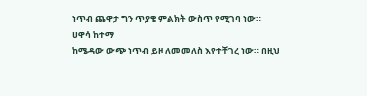ነጥብ ጨዋታ ግን ጥያቄ ምልክት ውስጥ የሚገባ ነው።
ሀዋሳ ከተማ
ከሜዳው ውጭ ነጥብ ይዞ ለመመለስ እየተቸገረ ነው። በዚህ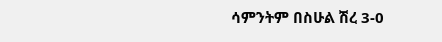ሳምንትም በስሁል ሽረ 3-0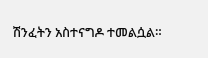ሽንፈትን አስተናግዶ ተመልሷል።